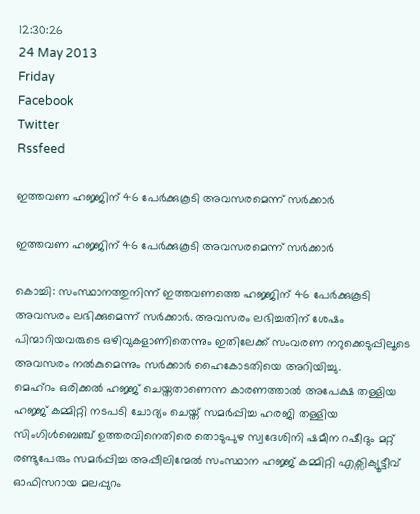12:30:26
24 May 2013
Friday
Facebook
Twitter
Rssfeed

ഇത്തവണ ഹജ്ജിന് 46 പേര്‍ക്കുകൂടി അവസരമെന്ന് സര്‍ക്കാര്‍

ഇത്തവണ ഹജ്ജിന് 46 പേര്‍ക്കുകൂടി അവസരമെന്ന് സര്‍ക്കാര്‍

കൊച്ചി: സംസ്ഥാനത്തുനിന്ന് ഇത്തവണത്തെ ഹജ്ജിന് 46 പേര്‍ക്കുകൂടി അവസരം ലഭിക്കുമെന്ന് സര്‍ക്കാര്‍. അവസരം ലഭിച്ചതിന് ശേഷം പിന്മാറിയവരുടെ ഒഴിവുകളാണിതെന്നും ഇതിലേക്ക് സംവരണ നറുക്കെടുപ്പിലൂടെ അവസരം നല്‍കുമെന്നും സര്‍ക്കാര്‍ ഹൈകോടതിയെ അറിയിച്ചു.
മെഹ്റം ഒരിക്കല്‍ ഹജ്ജ് ചെയ്തതാണെന്ന കാരണത്താല്‍ അപേക്ഷ തള്ളിയ ഹജ്ജ് കമ്മിറ്റി നടപടി ചോദ്യം ചെയ്ത് സമര്‍പ്പിച്ച ഹരജി തള്ളിയ സിംഗിള്‍ബെഞ്ച് ഉത്തരവിനെതിരെ തൊടുപുഴ സ്വദേശിനി ഷമീന റഷീദും മറ്റ് രണ്ടുപേരും സമര്‍പ്പിച്ച അപ്പീലിന്മേല്‍ സംസ്ഥാന ഹജ്ജ് കമ്മിറ്റി എക്സിക്യൂട്ടീവ് ഓഫിസറായ മലപ്പുറം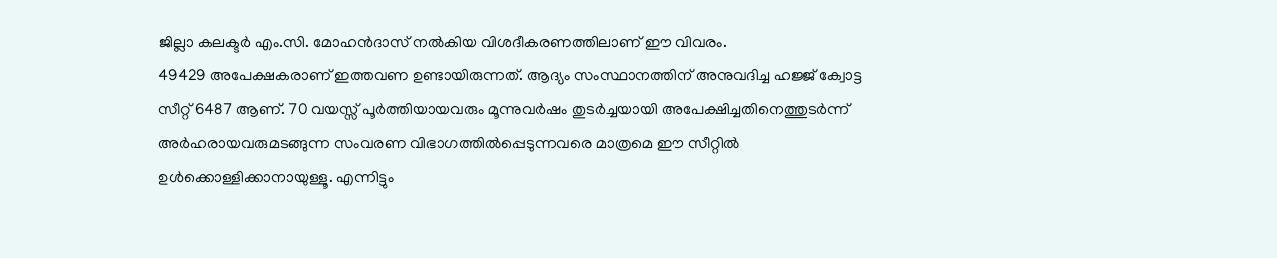ജില്ലാ കലക്ടര്‍ എം.സി. മോഹന്‍ദാസ് നല്‍കിയ വിശദീകരണത്തിലാണ് ഈ വിവരം.
49429 അപേക്ഷകരാണ് ഇത്തവണ ഉണ്ടായിരുന്നത്. ആദ്യം സംസ്ഥാനത്തിന് അനുവദിച്ച ഹജ്ജ് ക്വോട്ട സീറ്റ് 6487 ആണ്. 70 വയസ്സ് പൂര്‍ത്തിയായവരും മൂന്നുവര്‍ഷം തുടര്‍ച്ചയായി അപേക്ഷിച്ചതിനെത്തുടര്‍ന്ന് അര്‍ഹരായവരുമടങ്ങുന്ന സംവരണ വിഭാഗത്തില്‍പ്പെടുന്നവരെ മാത്രമെ ഈ സീറ്റില്‍ ഉള്‍ക്കൊള്ളിക്കാനായുള്ളൂ. എന്നിട്ടും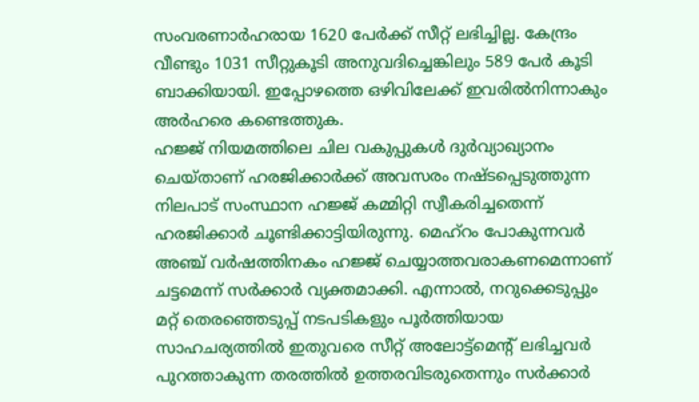സംവരണാര്‍ഹരായ 1620 പേര്‍ക്ക് സീറ്റ് ലഭിച്ചില്ല. കേന്ദ്രം വീണ്ടും 1031 സീറ്റുകൂടി അനുവദിച്ചെങ്കിലും 589 പേര്‍ കൂടി ബാക്കിയായി. ഇപ്പോഴത്തെ ഒഴിവിലേക്ക് ഇവരില്‍നിന്നാകും അര്‍ഹരെ കണ്ടെത്തുക.
ഹജ്ജ് നിയമത്തിലെ ചില വകുപ്പുകള്‍ ദുര്‍വ്യാഖ്യാനം ചെയ്താണ് ഹരജിക്കാര്‍ക്ക് അവസരം നഷ്ടപ്പെടുത്തുന്ന നിലപാട് സംസ്ഥാന ഹജ്ജ് കമ്മിറ്റി സ്വീകരിച്ചതെന്ന് ഹരജിക്കാര്‍ ചൂണ്ടിക്കാട്ടിയിരുന്നു. മെഹ്റം പോകുന്നവര്‍ അഞ്ച് വര്‍ഷത്തിനകം ഹജ്ജ് ചെയ്യാത്തവരാകണമെന്നാണ് ചട്ടമെന്ന് സര്‍ക്കാര്‍ വ്യക്തമാക്കി. എന്നാല്‍, നറുക്കെടുപ്പും മറ്റ് തെരഞ്ഞെടുപ്പ് നടപടികളും പൂര്‍ത്തിയായ സാഹചര്യത്തില്‍ ഇതുവരെ സീറ്റ് അലോട്ട്മെന്റ് ലഭിച്ചവര്‍ പുറത്താകുന്ന തരത്തില്‍ ഉത്തരവിടരുതെന്നും സര്‍ക്കാര്‍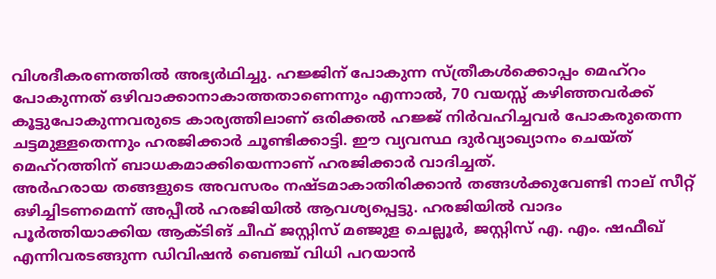വിശദീകരണത്തില്‍ അഭ്യര്‍ഥിച്ചു. ഹജ്ജിന് പോകുന്ന സ്ത്രീകള്‍ക്കൊപ്പം മെഹ്റം പോകുന്നത് ഒഴിവാക്കാനാകാത്തതാണെന്നും എന്നാല്‍, 70 വയസ്സ് കഴിഞ്ഞവര്‍ക്ക് കൂട്ടുപോകുന്നവരുടെ കാര്യത്തിലാണ് ഒരിക്കല്‍ ഹജ്ജ് നിര്‍വഹിച്ചവര്‍ പോകരുതെന്ന ചട്ടമുള്ളതെന്നും ഹരജിക്കാര്‍ ചൂണ്ടിക്കാട്ടി. ഈ വ്യവസ്ഥ ദുര്‍വ്യാഖ്യാനം ചെയ്ത് മെഹ്റത്തിന് ബാധകമാക്കിയെന്നാണ് ഹരജിക്കാര്‍ വാദിച്ചത്.
അര്‍ഹരായ തങ്ങളുടെ അവസരം നഷ്ടമാകാതിരിക്കാന്‍ തങ്ങള്‍ക്കുവേണ്ടി നാല് സീറ്റ് ഒഴിച്ചിടണമെന്ന് അപ്പീല്‍ ഹരജിയില്‍ ആവശ്യപ്പെട്ടു. ഹരജിയില്‍ വാദം പൂര്‍ത്തിയാക്കിയ ആക്ടിങ് ചീഫ് ജസ്റ്റിസ് മഞ്ജുള ചെല്ലൂര്‍, ജസ്റ്റിസ് എ. എം. ഷഫീഖ് എന്നിവരടങ്ങുന്ന ഡിവിഷന്‍ ബെഞ്ച് വിധി പറയാന്‍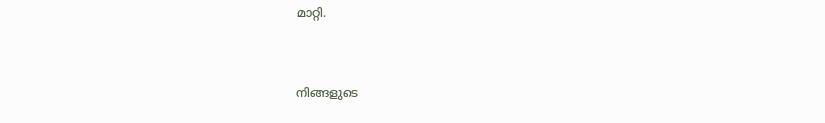മാറ്റി.


നിങ്ങളുടെ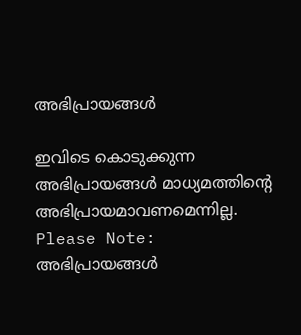അഭിപ്രായങ്ങള്‍

ഇവിടെ കൊടുക്കുന്ന അഭിപ്രായങ്ങള്‍ മാധ്യമത്തിന്റെ അഭിപ്രായമാവണമെന്നില്ല.
Please Note:
അഭിപ്രായങ്ങള്‍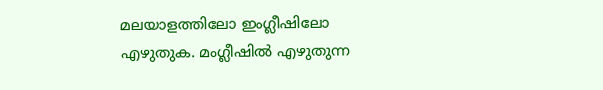മലയാളത്തിലോ ഇംഗ്ലീഷിലോ എഴുതുക. മംഗ്ലീഷില്‍ എഴുതുന്ന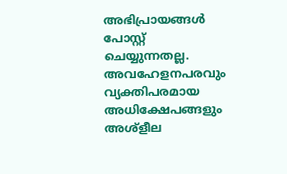അഭിപ്രായങ്ങള്‍ പോസ്റ്റ് ചെയ്യുന്നതല്ല. അവഹേളനപരവും വ്യക്തിപരമായ അധിക്ഷേപങ്ങളും അശ്ളീല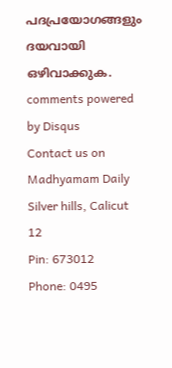പദപ്രയോഗങ്ങളും ദയവായി ഒഴിവാക്കുക.
comments powered by Disqus
Contact us on
Madhyamam Daily
Silver hills, Calicut 12
Pin: 673012
Phone: 0495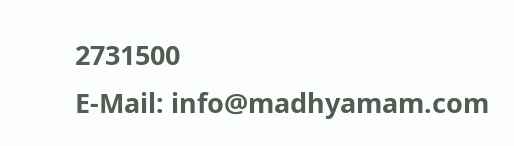2731500
E-Mail: info@madhyamam.com